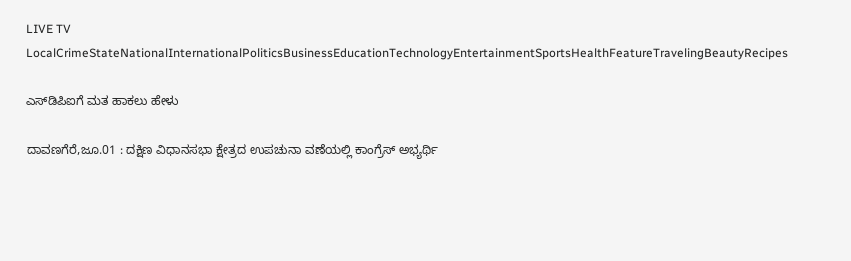LIVE TV LocalCrimeStateNationalInternationalPoliticsBusinessEducationTechnologyEntertainmentSportsHealthFeatureTravelingBeautyRecipes

ಎಸ್‌ಡಿಪಿಐಗೆ ಮತ ಹಾಕಲು ಹೇಳು

ದಾವಣಗೆರೆ,ಜೂ.01 : ದಕ್ಷಿಣ ವಿಧಾನಸಭಾ ಕ್ಷೇತ್ರದ ಉಪಚುನಾ ವಣೆಯಲ್ಲಿ ಕಾಂಗ್ರೆಸ್ ಅಭ್ಯರ್ಥಿ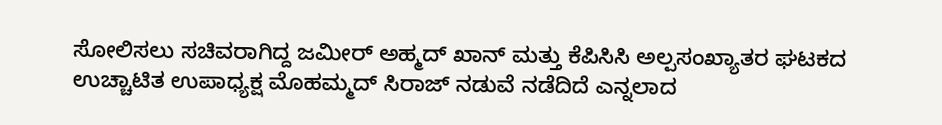ಸೋಲಿಸಲು ಸಚಿವರಾಗಿದ್ದ ಜಮೀರ್ ಅಹ್ಮದ್ ಖಾನ್ ಮತ್ತು ಕೆಪಿಸಿಸಿ ಅಲ್ಪಸಂಖ್ಯಾತರ ಘಟಕದ ಉಚ್ಚಾಟಿತ ಉಪಾಧ್ಯಕ್ಷ ಮೊಹಮ್ಮದ್ ಸಿರಾಜ್ ನಡುವೆ ನಡೆದಿದೆ ಎನ್ನಲಾದ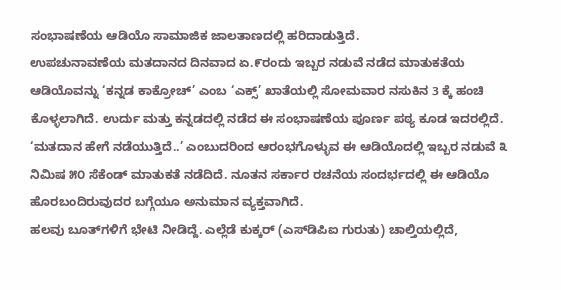ಸಂಭಾಷಣೆಯ ಆಡಿಯೊ ಸಾಮಾಜಿಕ ಜಾಲತಾಣದಲ್ಲಿ ಹರಿದಾಡುತ್ತಿದೆ.
ಉಪಚುನಾವಣೆಯ ಮತದಾನದ ದಿನವಾದ ಏ.೯ರಂದು ಇಬ್ಬರ ನಡುವೆ ನಡೆದ ಮಾತುಕತೆಯ ಆಡಿಯೊವನ್ನು ‘ಕನ್ನಡ ಕಾಕ್ರೋಚ್’ ಎಂಬ ‘ಎಕ್ಸ್’ ಖಾತೆಯಲ್ಲಿ ಸೋಮವಾರ ನಸುಕಿನ 3 ಕ್ಕೆ ಹಂಚಿ ಕೊಳ್ಳಲಾಗಿದೆ. ಉರ್ದು ಮತ್ತು ಕನ್ನಡದಲ್ಲಿ ನಡೆದ ಈ ಸಂಭಾಷಣೆಯ ಪೂರ್ಣ ಪಠ್ಯ ಕೂಡ ಇದರಲ್ಲಿದೆ.
‘ಮತದಾನ ಹೇಗೆ ನಡೆಯುತ್ತಿದೆ..’ ಎಂಬುದರಿಂದ ಆರಂಭಗೊಳ್ಳುವ ಈ ಆಡಿಯೊದಲ್ಲಿ ಇಬ್ಬರ ನಡುವೆ ೩ ನಿಮಿಷ ೫೦ ಸೆಕೆಂಡ್ ಮಾತುಕತೆ ನಡೆದಿದೆ. ನೂತನ ಸರ್ಕಾರ ರಚನೆಯ ಸಂದರ್ಭದಲ್ಲಿ ಈ ಆಡಿಯೊ ಹೊರಬಂದಿರುವುದರ ಬಗ್ಗೆಯೂ ಅನುಮಾನ ವ್ಯಕ್ತವಾಗಿದೆ.
ಹಲವು ಬೂತ್‌ಗಳಿಗೆ ಭೇಟಿ ನೀಡಿದ್ದೆ. ಎಲ್ಲೆಡೆ ಕುಕ್ಕರ್ (ಎಸ್‌ಡಿಪಿಐ ಗುರುತು) ಚಾಲ್ತಿಯಲ್ಲಿದೆ,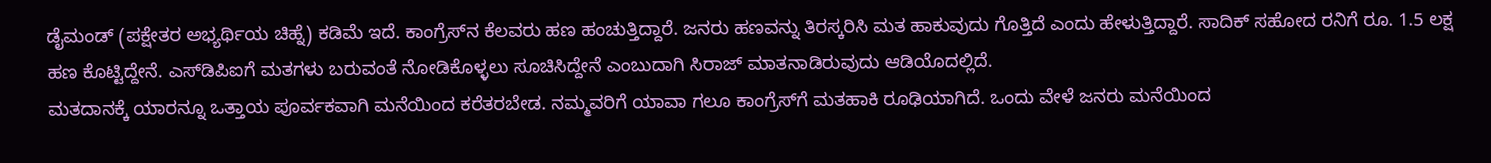ಡೈಮಂಡ್ (ಪಕ್ಷೇತರ ಅಭ್ಯರ್ಥಿಯ ಚಿಹ್ನೆ) ಕಡಿಮೆ ಇದೆ. ಕಾಂಗ್ರೆಸ್‌ನ ಕೆಲವರು ಹಣ ಹಂಚುತ್ತಿದ್ದಾರೆ. ಜನರು ಹಣವನ್ನು ತಿರಸ್ಕರಿಸಿ ಮತ ಹಾಕುವುದು ಗೊತ್ತಿದೆ ಎಂದು ಹೇಳುತ್ತಿದ್ದಾರೆ. ಸಾದಿಕ್ ಸಹೋದ ರನಿಗೆ ರೂ. 1.5 ಲಕ್ಷ ಹಣ ಕೊಟ್ಟಿದ್ದೇನೆ. ಎಸ್‌ಡಿಪಿಐಗೆ ಮತಗಳು ಬರುವಂತೆ ನೋಡಿಕೊಳ್ಳಲು ಸೂಚಿಸಿದ್ದೇನೆ ಎಂಬುದಾಗಿ ಸಿರಾಜ್ ಮಾತನಾಡಿರುವುದು ಆಡಿಯೊದಲ್ಲಿದೆ.
ಮತದಾನಕ್ಕೆ ಯಾರನ್ನೂ ಒತ್ತಾಯ ಪೂರ್ವಕವಾಗಿ ಮನೆಯಿಂದ ಕರೆತರಬೇಡ. ನಮ್ಮವರಿಗೆ ಯಾವಾ ಗಲೂ ಕಾಂಗ್ರೆಸ್‌ಗೆ ಮತಹಾಕಿ ರೂಢಿಯಾಗಿದೆ. ಒಂದು ವೇಳೆ ಜನರು ಮನೆಯಿಂದ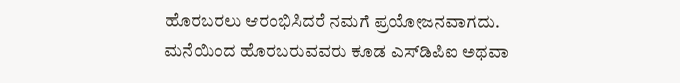ಹೊರಬರಲು ಆರಂಭಿಸಿದರೆ ನಮಗೆ ಪ್ರಯೋಜನವಾಗದು. ಮನೆಯಿಂದ ಹೊರಬರುವವರು ಕೂಡ ಎಸ್‌ಡಿಪಿಐ ಅಥವಾ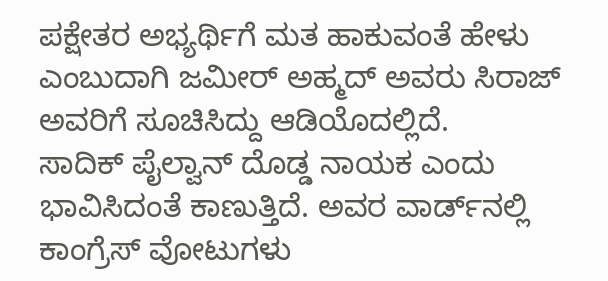ಪಕ್ಷೇತರ ಅಭ್ಯರ್ಥಿಗೆ ಮತ ಹಾಕುವಂತೆ ಹೇಳು ಎಂಬುದಾಗಿ ಜಮೀರ್ ಅಹ್ಮದ್ ಅವರು ಸಿರಾಜ್ ಅವರಿಗೆ ಸೂಚಿಸಿದ್ದು ಆಡಿಯೊದಲ್ಲಿದೆ.
ಸಾದಿಕ್ ಪೈಲ್ವಾನ್ ದೊಡ್ಡ ನಾಯಕ ಎಂದು ಭಾವಿಸಿದಂತೆ ಕಾಣುತ್ತಿದೆ. ಅವರ ವಾರ್ಡ್‌ನಲ್ಲಿ ಕಾಂಗ್ರೆಸ್ ವೋಟುಗಳು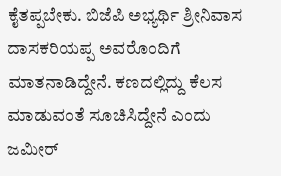ಕೈತಪ್ಪಬೇಕು. ಬಿಜೆಪಿ ಅಭ್ಯರ್ಥಿ ಶ್ರೀನಿವಾಸ ದಾಸಕರಿಯಪ್ಪ ಅವರೊಂದಿಗೆ ಮಾತನಾಡಿದ್ದೇನೆ. ಕಣದಲ್ಲಿದ್ದು ಕೆಲಸ ಮಾಡುವಂತೆ ಸೂಚಿಸಿದ್ದೇನೆ ಎಂದು ಜಮೀರ್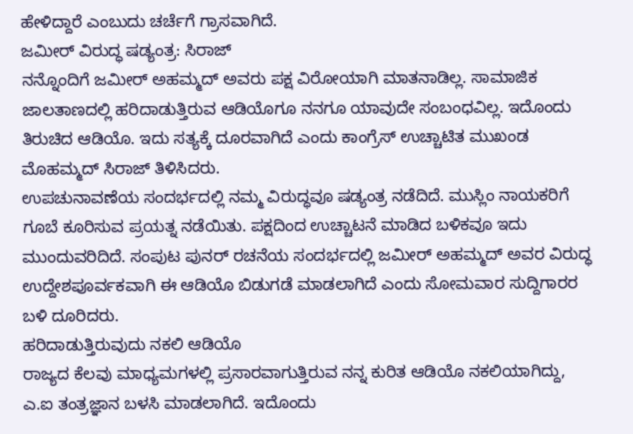ಹೇಳಿದ್ದಾರೆ ಎಂಬುದು ಚರ್ಚೆಗೆ ಗ್ರಾಸವಾಗಿದೆ.
ಜಮೀರ್ ವಿರುದ್ಧ ಷಡ್ಯಂತ್ರ: ಸಿರಾಜ್
ನನ್ನೊಂದಿಗೆ ಜಮೀರ್ ಅಹಮ್ಮದ್ ಅವರು ಪಕ್ಷ ವಿರೋಯಾಗಿ ಮಾತನಾಡಿಲ್ಲ. ಸಾಮಾಜಿಕ ಜಾಲತಾಣದಲ್ಲಿ ಹರಿದಾಡುತ್ತಿರುವ ಆಡಿಯೊಗೂ ನನಗೂ ಯಾವುದೇ ಸಂಬಂಧವಿಲ್ಲ. ಇದೊಂದು ತಿರುಚಿದ ಆಡಿಯೊ. ಇದು ಸತ್ಯಕ್ಕೆ ದೂರವಾಗಿದೆ ಎಂದು ಕಾಂಗ್ರೆಸ್ ಉಚ್ಚಾಟಿತ ಮುಖಂಡ ಮೊಹಮ್ಮದ್ ಸಿರಾಜ್ ತಿಳಿಸಿದರು.
ಉಪಚುನಾವಣೆಯ ಸಂದರ್ಭದಲ್ಲಿ ನಮ್ಮ ವಿರುದ್ಧವೂ ಷಡ್ಯಂತ್ರ ನಡೆದಿದೆ. ಮುಸ್ಲಿಂ ನಾಯಕರಿಗೆ ಗೂಬೆ ಕೂರಿಸುವ ಪ್ರಯತ್ನ ನಡೆಯಿತು. ಪಕ್ಷದಿಂದ ಉಚ್ಚಾಟನೆ ಮಾಡಿದ ಬಳಿಕವೂ ಇದು ಮುಂದುವರಿದಿದೆ. ಸಂಪುಟ ಪುನರ್ ರಚನೆಯ ಸಂದರ್ಭದಲ್ಲಿ ಜಮೀರ್ ಅಹಮ್ಮದ್ ಅವರ ವಿರುದ್ಧ ಉದ್ದೇಶಪೂರ್ವಕವಾಗಿ ಈ ಆಡಿಯೊ ಬಿಡುಗಡೆ ಮಾಡಲಾಗಿದೆ ಎಂದು ಸೋಮವಾರ ಸುದ್ದಿಗಾರರ ಬಳಿ ದೂರಿದರು.
ಹರಿದಾಡುತ್ತಿರುವುದು ನಕಲಿ ಆಡಿಯೊ
ರಾಜ್ಯದ ಕೆಲವು ಮಾಧ್ಯಮಗಳಲ್ಲಿ ಪ್ರಸಾರವಾಗುತ್ತಿರುವ ನನ್ನ ಕುರಿತ ಆಡಿಯೊ ನಕಲಿಯಾಗಿದ್ದು, ಎ.ಐ ತಂತ್ರಜ್ಞಾನ ಬಳಸಿ ಮಾಡಲಾಗಿದೆ. ಇದೊಂದು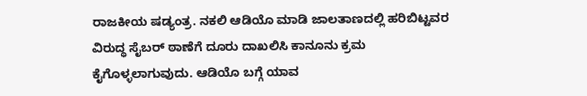ರಾಜಕೀಯ ಷಡ್ಯಂತ್ರ. ನಕಲಿ ಆಡಿಯೊ ಮಾಡಿ ಜಾಲತಾಣದಲ್ಲಿ ಹರಿಬಿಟ್ಟವರ ವಿರುದ್ಧ ಸೈಬರ್ ಠಾಣೆಗೆ ದೂರು ದಾಖಲಿಸಿ ಕಾನೂನು ಕ್ರಮ ಕೈಗೊಳ್ಳಲಾಗುವುದು. ಆಡಿಯೊ ಬಗ್ಗೆ ಯಾವ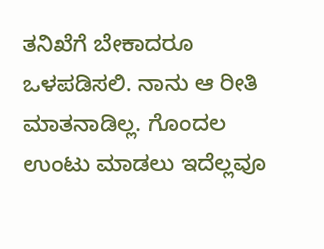ತನಿಖೆಗೆ ಬೇಕಾದರೂ ಒಳಪಡಿಸಲಿ. ನಾನು ಆ ರೀತಿ ಮಾತನಾಡಿಲ್ಲ. ಗೊಂದಲ ಉಂಟು ಮಾಡಲು ಇದೆಲ್ಲವೂ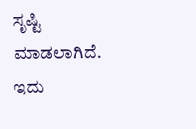ಸೃಷ್ಟಿ ಮಾಡಲಾಗಿದೆ. ಇದು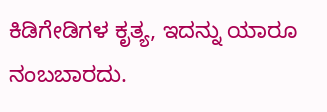ಕಿಡಿಗೇಡಿಗಳ ಕೃತ್ಯ, ಇದನ್ನು ಯಾರೂ ನಂಬಬಾರದು.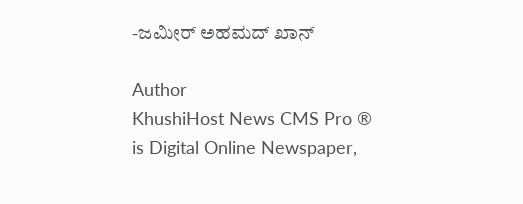-ಜಮೀರ್ ಅಹಮದ್ ಖಾನ್

Author
KhushiHost News CMS Pro ®
is Digital Online Newspaper,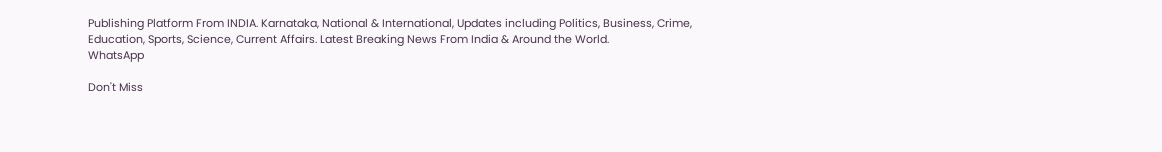Publishing Platform From INDIA. Karnataka, National & International, Updates including Politics, Business, Crime, Education, Sports, Science, Current Affairs. Latest Breaking News From India & Around the World.
WhatsApp

Don't Miss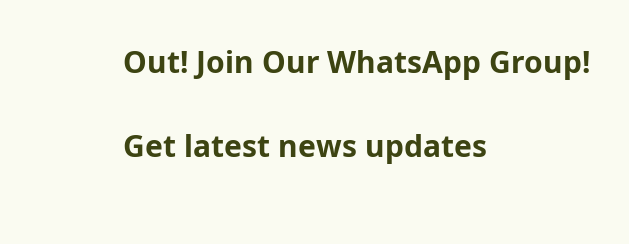Out! Join Our WhatsApp Group!

Get latest news updates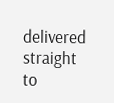delivered straight to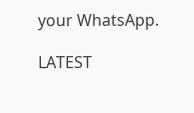your WhatsApp.

LATEST